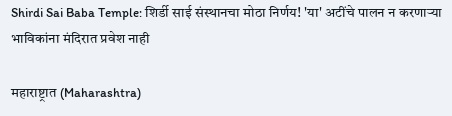Shirdi Sai Baba Temple: शिर्डी साई संस्थानचा मोठा निर्णय! 'या' अटींचे पालन न करणाऱ्या भाविकांना मंदिरात प्रवेश नाही

महाराष्ट्रात (Maharashtra)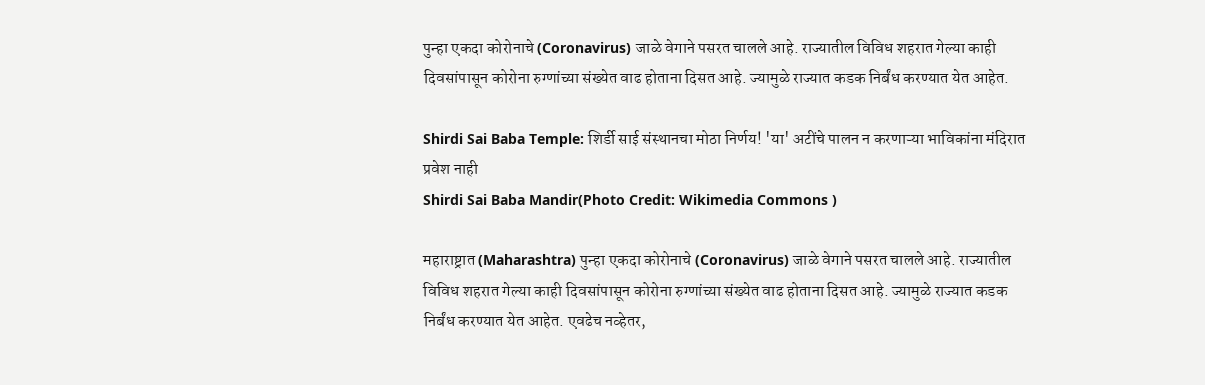पुन्हा एकदा कोरोनाचे (Coronavirus) जाळे वेगाने पसरत चालले आहे. राज्यातील विविध शहरात गेल्या काही दिवसांपासून कोरोना रुग्णांच्या संख्येत वाढ होताना दिसत आहे. ज्यामुळे राज्यात कडक निर्बंध करण्यात येत आहेत.

Shirdi Sai Baba Temple: शिर्डी साई संस्थानचा मोठा निर्णय! 'या' अटींचे पालन न करणाऱ्या भाविकांना मंदिरात प्रवेश नाही
Shirdi Sai Baba Mandir(Photo Credit: Wikimedia Commons )

महाराष्ट्रात (Maharashtra) पुन्हा एकदा कोरोनाचे (Coronavirus) जाळे वेगाने पसरत चालले आहे. राज्यातील विविध शहरात गेल्या काही दिवसांपासून कोरोना रुग्णांच्या संख्येत वाढ होताना दिसत आहे. ज्यामुळे राज्यात कडक निर्बंध करण्यात येत आहेत. एवढेच नव्हेतर,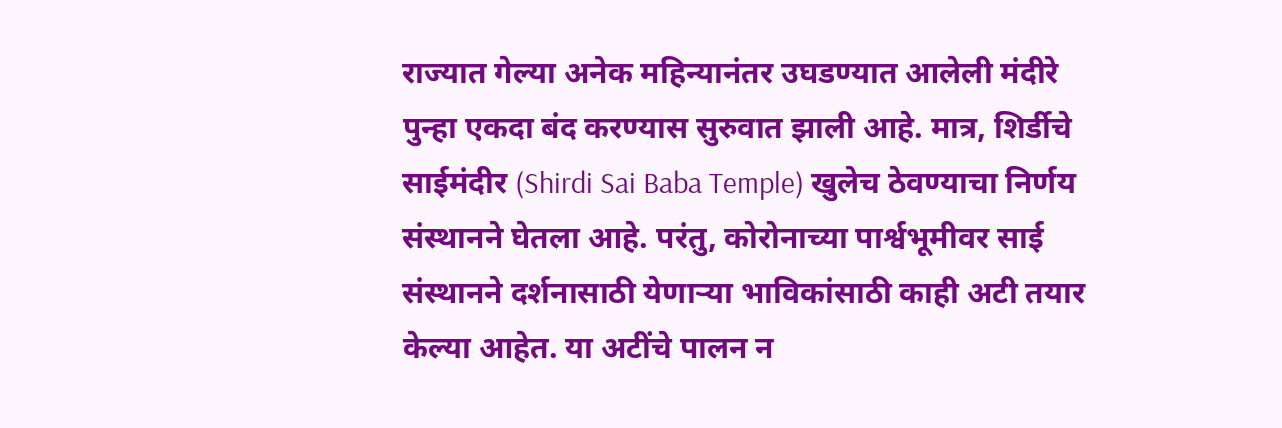राज्यात गेल्या अनेक महिन्यानंतर उघडण्यात आलेली मंदीरे पुन्हा एकदा बंद करण्यास सुरुवात झाली आहे. मात्र, शिर्डीचे साईमंदीर (Shirdi Sai Baba Temple) खुलेच ठेवण्याचा निर्णय संस्थानने घेतला आहे. परंतु, कोरोनाच्या पार्श्वभूमीवर साई संस्थानने दर्शनासाठी येणाऱ्या भाविकांसाठी काही अटी तयार केल्या आहेत. या अटींचे पालन न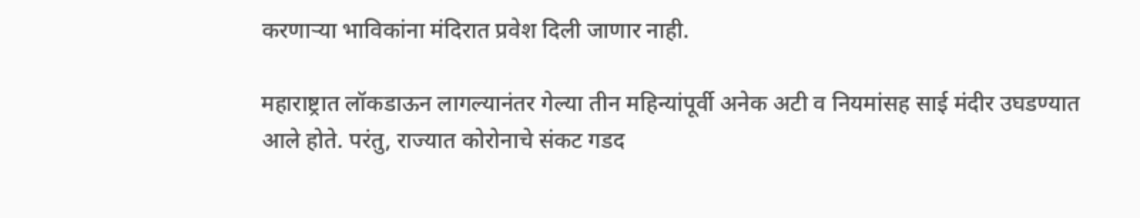करणाऱ्या भाविकांना मंदिरात प्रवेश दिली जाणार नाही.

महाराष्ट्रात लॉकडाऊन लागल्यानंतर गेल्या तीन महिन्यांपूर्वी अनेक अटी व नियमांसह साई मंदीर उघडण्यात आले होते. परंतु, राज्यात कोरोनाचे संकट गडद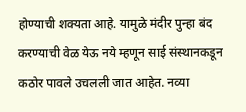होण्याची शक्यता आहे. यामुळे मंदीर पुन्हा बंद करण्याची वेळ येऊ नये म्हणून साई संस्थानकडून कठोर पावले उचलली जात आहेत. नव्या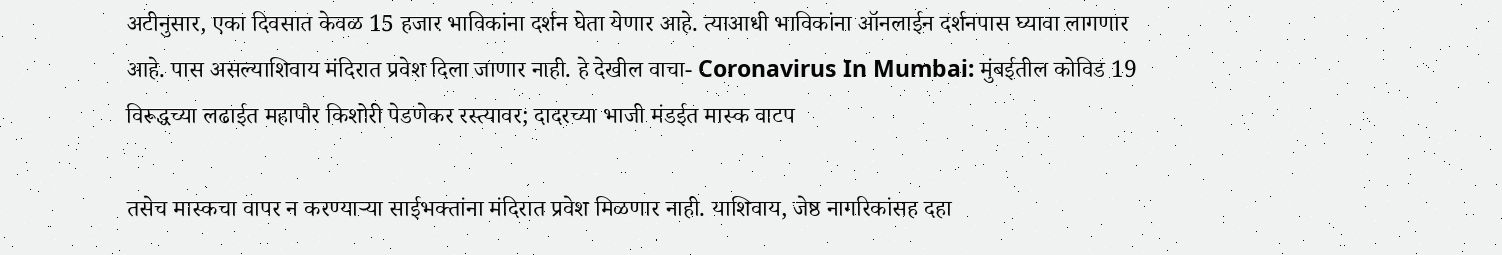अटीनुसार, एका दिवसात केवळ 15 हजार भाविकांना दर्शन घेता येणार आहे. त्याआधी भाविकांना ऑनलाईन दर्शनपास घ्यावा लागणार आहे. पास असल्याशिवाय मंदिरात प्रवेश दिला जाणार नाही. हे देखील वाचा- Coronavirus In Mumbai: मुंबईतील कोविड 19 विरूद्धच्या लढाईत महापौर किशोरी पेडणेकर रस्त्यावर; दादरच्या भाजी मंडईत मास्क वाटप

तसेच मास्‍कचा वापर न करण्‍याऱ्या साईभक्‍तांना मंदिरात प्रवेश मिळणार नाही. याशिवाय, जेष्ठ नागरिकांसह दहा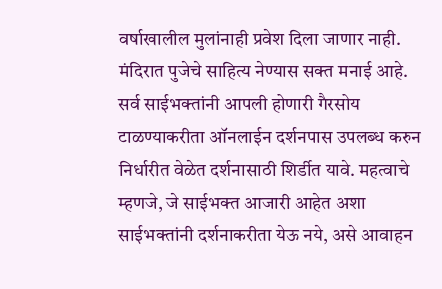वर्षाखालील मुलांनाही प्रवेश दिला जाणार नाही. मंदिरात पुजेचे साहित्य नेण्यास सक्त मनाई आहे. सर्व साईभक्‍तांनी आपली होणारी गैरसोय टाळण्‍याकरीता ऑनलाईन दर्शनपास उपलब्‍ध करुन निर्धारीत वेळेत दर्शनासाठी शिर्डीत यावे. महत्वाचे म्हणजे, जे साईभक्‍त आजारी आहेत अशा साईभक्‍तांनी दर्शनाकरीता येऊ नये, असे आवाहन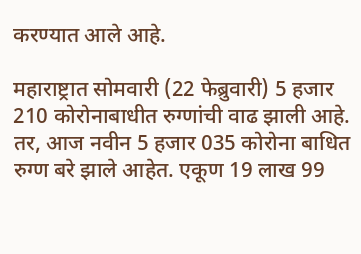करण्यात आले आहे.

महाराष्ट्रात सोमवारी (22 फेब्रुवारी) 5 हजार 210 कोरोनाबाधीत रुग्णांची वाढ झाली आहे. तर, आज नवीन 5 हजार 035 कोरोना बाधित रुग्ण बरे झाले आहेत. एकूण 19 लाख 99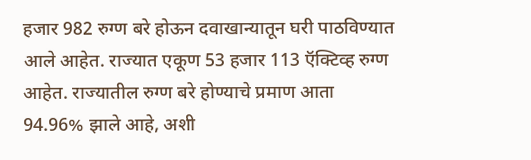हजार 982 रुग्ण बरे होऊन दवाखान्यातून घरी पाठविण्यात आले आहेत. राज्यात एकूण 53 हजार 113 ऍक्टिव्ह रुग्ण आहेत. राज्यातील रुग्ण बरे होण्याचे प्रमाण आता 94.96% झाले आहे, अशी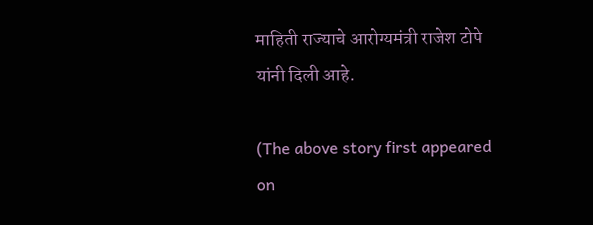माहिती राज्याचे आरोग्यमंत्री राजेश टोपे यांनी दिली आहे.

(The above story first appeared on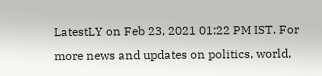LatestLY on Feb 23, 2021 01:22 PM IST. For more news and updates on politics, world,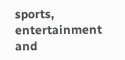sports, entertainment and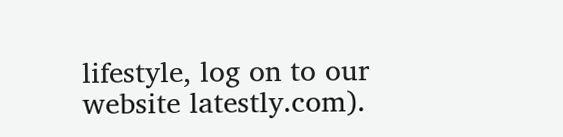lifestyle, log on to our website latestly.com).